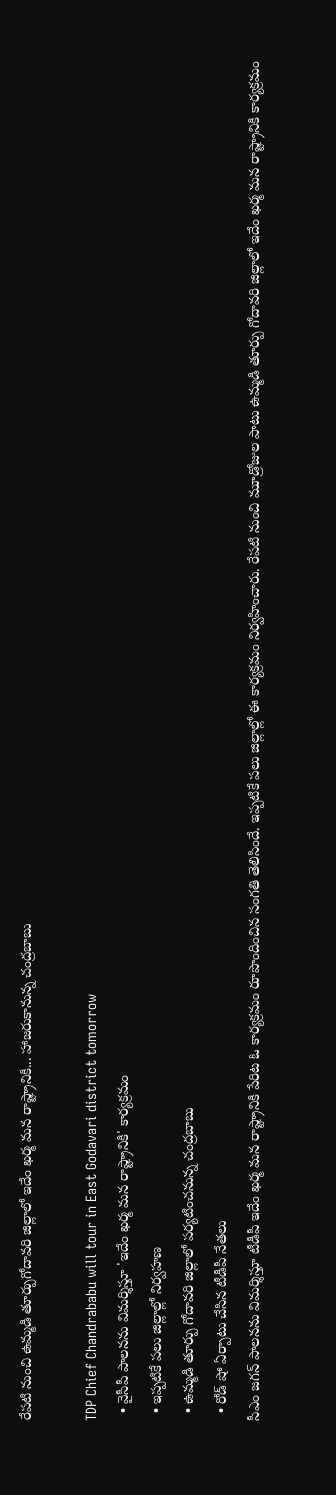రేపటి నుంచి ఉమ్మడి తూర్పుగోదావరి జిల్లాలో ఇదేం ఖర్మ మన రాష్ట్రానికి... హాజరుకానున్న చంద్రబాబు

TDP Chief Chandrababu will tour in East Godavari district tomorrow
  • వైసీపీ పాలనను విమర్శిస్తూ 'ఇదేం ఖర్మ మన రాష్ట్రానికి' కార్యక్రమం
  • ఇప్పటికే పలు జిల్లాల్లో నిర్వహణ
  • ఉమ్మడి తూర్పు గోదావరి జిల్లాలో పర్యటించనున్న చంద్రబాబు
  • రోడ్ షో ఏర్పాటు చేసిన టీడీపీ నేతలు
సీఎం జగన్ పాలనను విమర్శిస్తూ టీడీపీ ఇదేం ఖర్మ మన రాష్ట్రానికి పేరిట ఓ కార్యక్రమం రూపొందించిన సంగతి తెలిసిందే. ఇప్పటికే పలు జిల్లాల్లో ఈ కార్యక్రమం నిర్వహించారు. రేపటి నుంచి మూడ్రోజుల పాటు ఉమ్మడి తూర్పు గోదావరి జిల్లాలో ఇదేం ఖర్మ మన రాష్ట్రానికి కార్యక్రమం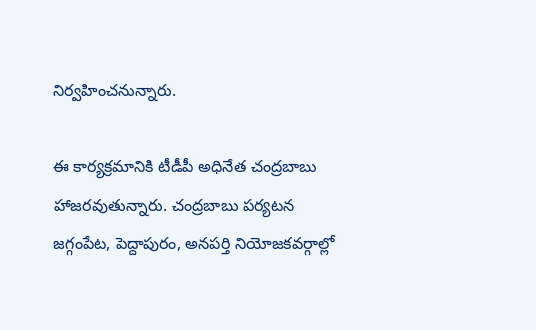నిర్వహించనున్నారు.

ఈ కార్యక్రమానికి టీడీపీ అధినేత చంద్రబాబు హాజరవుతున్నారు. చంద్రబాబు పర్యటన జగ్గంపేట, పెద్దాపురం, అనపర్తి నియోజకవర్గాల్లో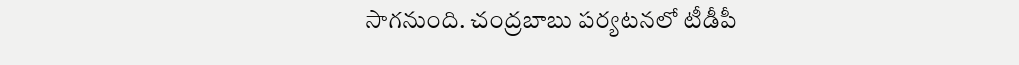సాగనుంది. చంద్రబాబు పర్యటనలో టీడీపీ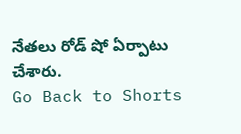నేతలు రోడ్ షో ఏర్పాటు చేశారు.
Go Back to Shorts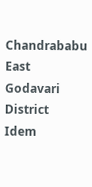Chandrababu
East Godavari District
Idem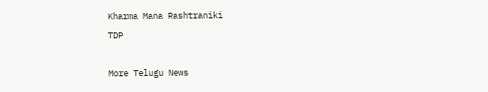Kharma Mana Rashtraniki
TDP

More Telugu News